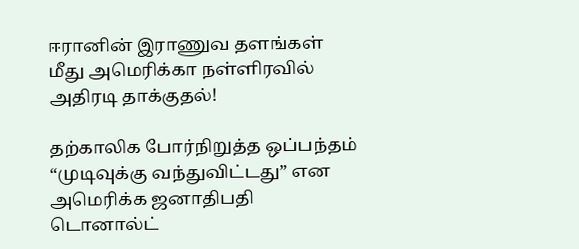ஈரானின் இராணுவ தளங்கள் மீது அமெரிக்கா நள்ளிரவில் அதிரடி தாக்குதல்!

தற்காலிக போர்நிறுத்த ஒப்பந்தம் “முடிவுக்கு வந்துவிட்டது” என அமெரிக்க ஜனாதிபதி டொனால்ட்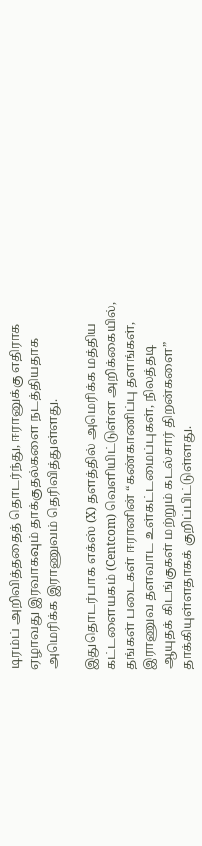டிரம்ப் அறிவித்ததைத் தொடர்ந்து, ஈரானுக்கு எதிராக ஏழாவது இரவாகவும் தாக்குதல்களை நடத்தியதாக அமெரிக்க இராணுவம் தெரிவித்துள்ளது.

இதுதொடர்பாக எக்ஸ் (X) தளத்தில் அமெரிக்க மத்திய கட்டளையகம் (Centcom) வெளியிட்டுள்ள அறிக்கையில், தங்கள் படைகள் ஈரானின் “கண்காணிப்பு தளங்கள், இராணுவ தளவாட உள்கட்டமைப்புகள், நிலத்தடி ஆயுதக் கிடங்குகள் மற்றும் கடல்சார் திறன்களை” தாக்கியுள்ளதாகக் குறிப்பிட்டுள்ளது.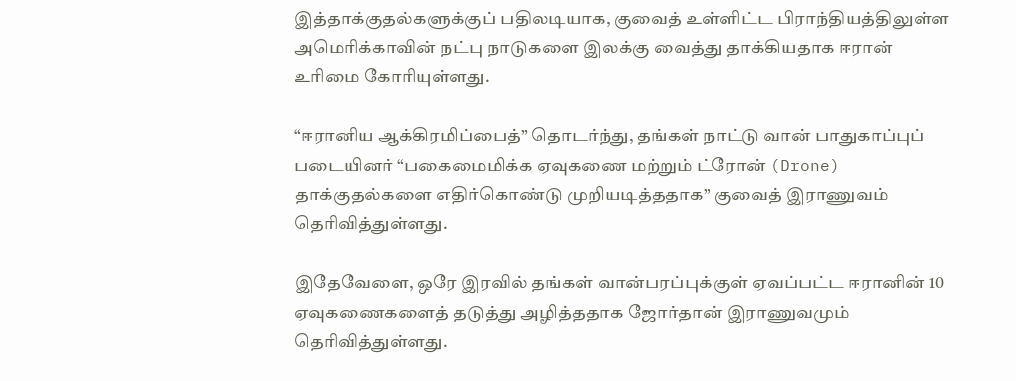இத்தாக்குதல்களுக்குப் பதிலடியாக, குவைத் உள்ளிட்ட பிராந்தியத்திலுள்ள அமெரிக்காவின் நட்பு நாடுகளை இலக்கு வைத்து தாக்கியதாக ஈரான் உரிமை கோரியுள்ளது.

“ஈரானிய ஆக்கிரமிப்பைத்” தொடர்ந்து, தங்கள் நாட்டு வான் பாதுகாப்புப் படையினர் “பகைமைமிக்க ஏவுகணை மற்றும் ட்ரோன் (Drone) தாக்குதல்களை எதிர்கொண்டு முறியடித்ததாக” குவைத் இராணுவம் தெரிவித்துள்ளது.

இதேவேளை, ஒரே இரவில் தங்கள் வான்பரப்புக்குள் ஏவப்பட்ட ஈரானின் 10 ஏவுகணைகளைத் தடுத்து அழித்ததாக ஜோர்தான் இராணுவமும் தெரிவித்துள்ளது.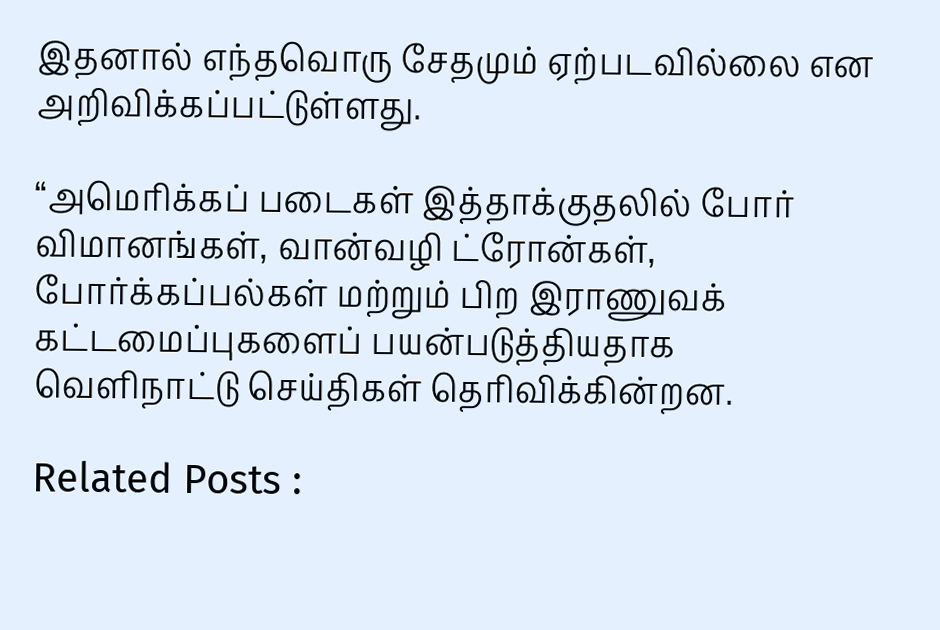இதனால் எந்தவொரு சேதமும் ஏற்படவில்லை என அறிவிக்கப்பட்டுள்ளது.

“அமெரிக்கப் படைகள் இத்தாக்குதலில் போர் விமானங்கள், வான்வழி ட்ரோன்கள், போர்க்கப்பல்கள் மற்றும் பிற இராணுவக் கட்டமைப்புகளைப் பயன்படுத்தியதாக வௌிநாட்டு செய்திகள் தெரிவிக்கின்றன.

Related Posts :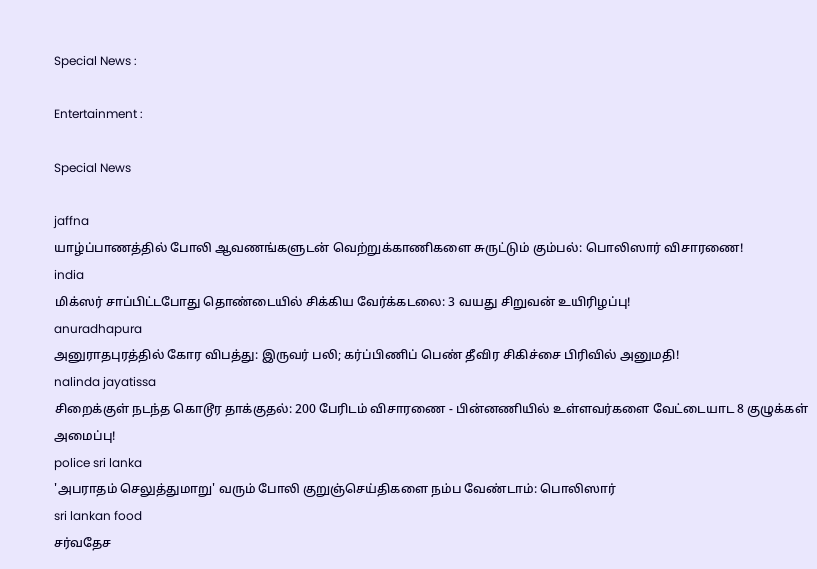Special News :

Entertainment :

Special News

jaffna
யாழ்ப்பாணத்தில் போலி ஆவணங்களுடன் வெற்றுக்காணிகளை சுருட்டும் கும்பல்: பொலிஸார் விசாரணை!
india
மிக்ஸர் சாப்பிட்டபோது தொண்டையில் சிக்கிய வேர்க்கடலை: 3 வயது சிறுவன் உயிரிழப்பு!
anuradhapura
அனுராதபுரத்தில் கோர விபத்து: இருவர் பலி; கர்ப்பிணிப் பெண் தீவிர சிகிச்சை பிரிவில் அனுமதி!
nalinda jayatissa
சிறைக்குள் நடந்த கொடூர தாக்குதல்: 200 பேரிடம் விசாரணை - பின்னணியில் உள்ளவர்களை வேட்டையாட 8 குழுக்கள் அமைப்பு!
police sri lanka
'அபராதம் செலுத்துமாறு' வரும் போலி குறுஞ்செய்திகளை நம்ப வேண்டாம்: பொலிஸார்
sri lankan food
சர்வதேச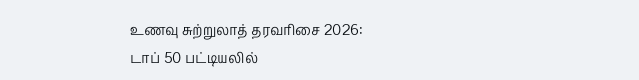உணவு சுற்றுலாத் தரவரிசை 2026: டாப் 50 பட்டியலில்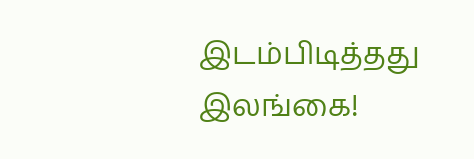இடம்பிடித்தது இலங்கை!